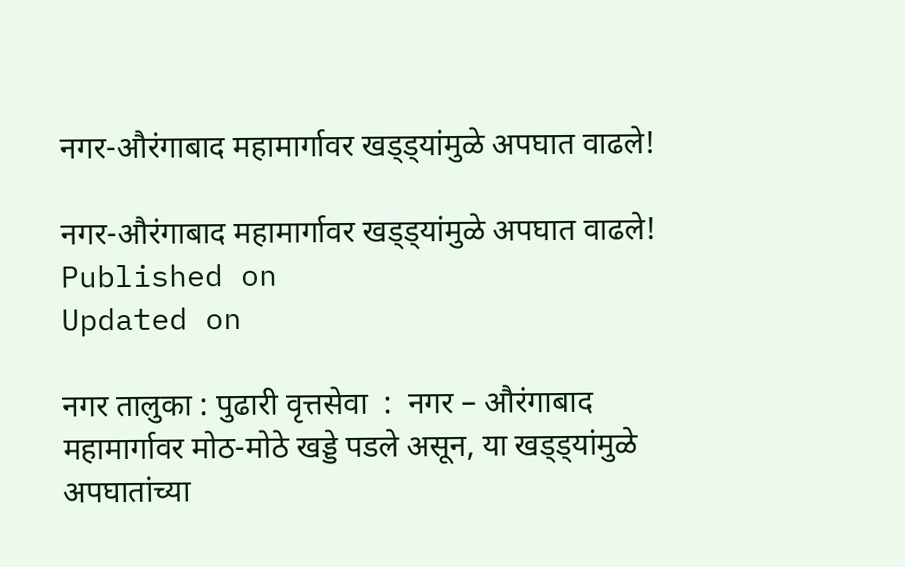नगर-औरंगाबाद महामार्गावर खड्ड्यांमुळे अपघात वाढले!

नगर-औरंगाबाद महामार्गावर खड्ड्यांमुळे अपघात वाढले!
Published on
Updated on

नगर तालुका : पुढारी वृत्तसेवा  :  नगर – औरंगाबाद महामार्गावर मोठ-मोठे खड्डे पडले असून, या खड्ड्यांमुळे अपघातांच्या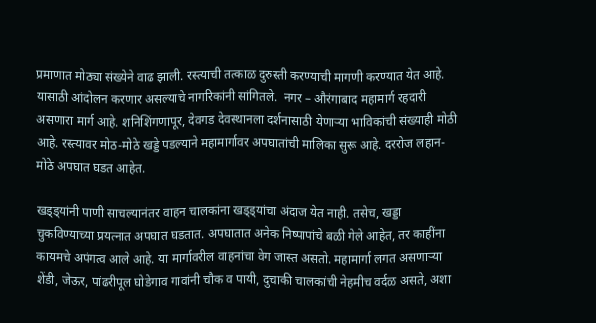प्रमाणात मोठ्या संख्येने वाढ झाली. रस्त्याची तत्काळ दुरुस्ती करण्याची मागणी करण्यात येत आहे. यासाठी आंदोलन करणार असल्याचे नागरिकांनी सांगितले.  नगर – औरंगाबाद महामार्ग रहदारी असणारा मार्ग आहे. शनिशिंगणापूर, देवगड देवस्थानला दर्शनासाठी येणार्‍या भाविकांची संख्याही मोठी आहे. रस्त्यावर मोठ-मोठे खड्डे पडल्याने महामार्गावर अपघातांची मालिका सुरू आहे. दररोज लहान-मोठे अपघात घडत आहेत.

खड्ड्यांनी पाणी साचल्यानंतर वाहन चालकांना खड्ड्यांचा अंदाज येत नाही. तसेच, खड्डा चुकविण्याच्या प्रयत्नात अपघात घडतात. अपघातात अनेक निष्पापांचे बळी गेले आहेत, तर काहींना कायमचे अपंगत्व आले आहे. या मार्गावरील वाहनांचा वेग जास्त असतो. महामार्गा लगत असणार्‍या शेंडी, जेऊर, पांढरीपूल घोडेगाव गावांनी चौक व पायी, दुचाकी चालकांची नेहमीच वर्दळ असते, अशा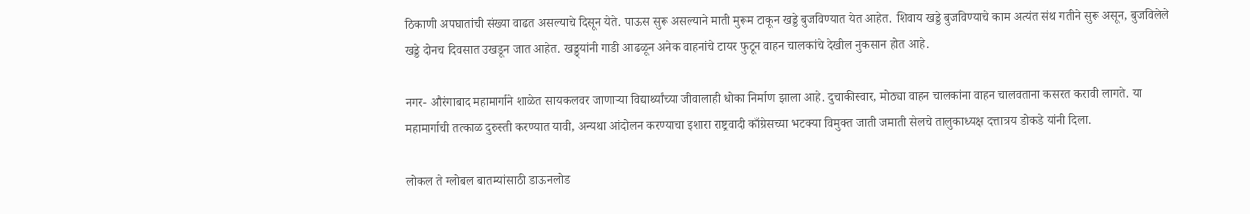ठिकाणी अपघातांची संख्या वाढत असल्याचे दिसून येते. पाऊस सुरू असल्याने माती मुरूम टाकून खड्डे बुजविण्यात येत आहेत. शिवाय खड्डे बुजविण्याचे काम अत्यंत संथ गतीने सुरू असून, बुजविलेले खड्डे दोनच दिवसात उखडून जात आहेत. खड्ड्यांनी गाडी आढळून अनेक वाहनांचे टायर फुटून वाहन चालकांचे देखील नुकसान होत आहे.

नगर- औरंगाबाद महामार्गाने शाळेत सायकलवर जाणार्‍या विद्यार्थ्यांच्या जीवालाही धोका निर्माण झाला आहे. दुचाकीस्वार, मोठ्या वाहन चालकांना वाहन चालवताना कसरत करावी लागते. या महामार्गाची तत्काळ दुरुस्ती करण्यात यावी, अन्यथा आंदोलन करण्याचा इशारा राष्ट्रवादी काँग्रेसच्या भटक्या विमुक्त जाती जमाती सेलचे तालुकाध्यक्ष दत्तात्रय डोकडे यांनी दिला.

लोकल ते ग्लोबल बातम्यांसाठी डाऊनलोड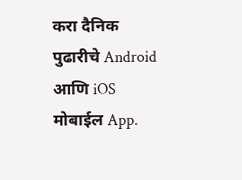करा दैनिक पुढारीचे Android आणि iOS मोबाईल App.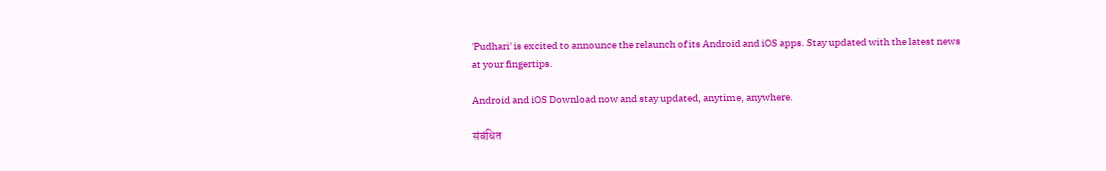'Pudhari' is excited to announce the relaunch of its Android and iOS apps. Stay updated with the latest news at your fingertips.

Android and iOS Download now and stay updated, anytime, anywhere.

संबंधित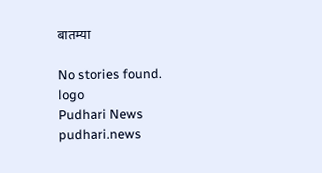बातम्या

No stories found.
logo
Pudhari News
pudhari.news